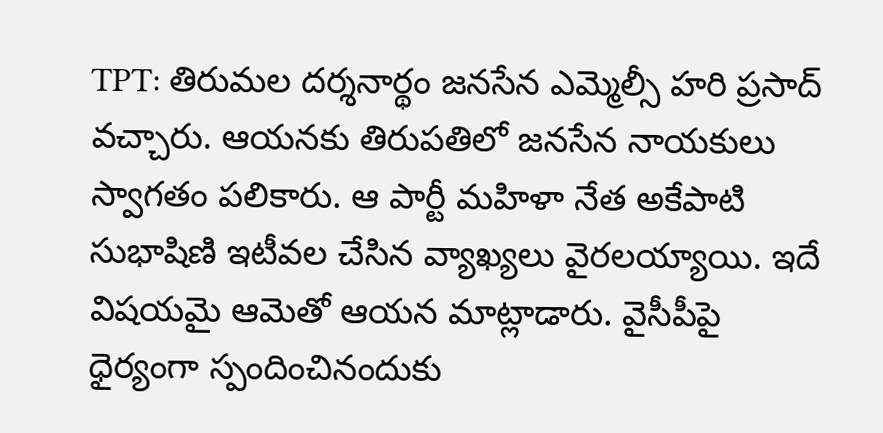TPT: తిరుమల దర్శనార్థం జనసేన ఎమ్మెల్సీ హరి ప్రసాద్ వచ్చారు. ఆయనకు తిరుపతిలో జనసేన నాయకులు స్వాగతం పలికారు. ఆ పార్టీ మహిళా నేత అకేపాటి సుభాషిణి ఇటీవల చేసిన వ్యాఖ్యలు వైరలయ్యాయి. ఇదే విషయమై ఆమెతో ఆయన మాట్లాడారు. వైసీపీపై ధైర్యంగా స్పందించినందుకు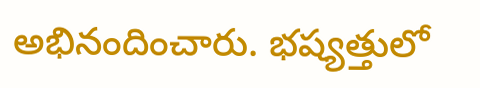అభినందించారు. భష్యత్తులో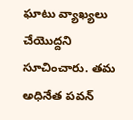ఘాటు వ్యాఖ్యలు చేయొద్దని సూచించారు. తమ అధినేత పవన్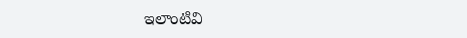ఇలాంటివి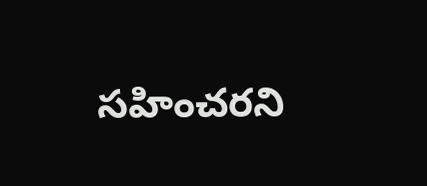సహించరని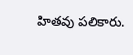హితవు పలికారు.